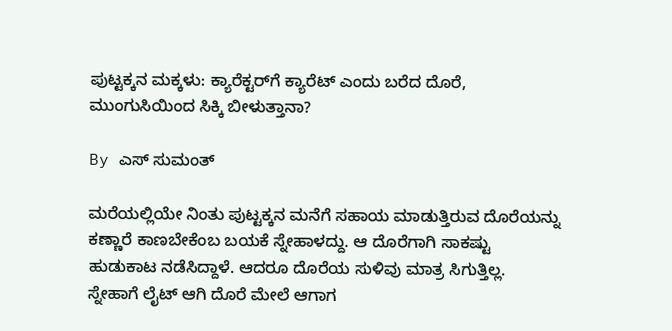ಪುಟ್ಟಕ್ಕನ ಮಕ್ಕಳು: ಕ್ಯಾರೆಕ್ಟರ್‌ಗೆ ಕ್ಯಾರೆಟ್ ಎಂದು ಬರೆದ ದೊರೆ, ಮುಂಗುಸಿಯಿಂದ ಸಿಕ್ಕಿ ಬೀಳುತ್ತಾನಾ?

By ಎಸ್ ಸುಮಂತ್

ಮರೆಯಲ್ಲಿಯೇ ನಿಂತು ಪುಟ್ಟಕ್ಕನ ಮನೆಗೆ ಸಹಾಯ ಮಾಡುತ್ತಿರುವ ದೊರೆಯನ್ನು ಕಣ್ಣಾರೆ ಕಾಣಬೇಕೆಂಬ ಬಯಕೆ ಸ್ನೇಹಾಳದ್ದು. ಆ ದೊರೆಗಾಗಿ ಸಾಕಷ್ಟು ಹುಡುಕಾಟ ನಡೆಸಿದ್ದಾಳೆ. ಆದರೂ ದೊರೆಯ ಸುಳಿವು ಮಾತ್ರ ಸಿಗುತ್ತಿಲ್ಲ. ಸ್ನೇಹಾಗೆ ಲೈಟ್ ಆಗಿ ದೊರೆ ಮೇಲೆ ಆಗಾಗ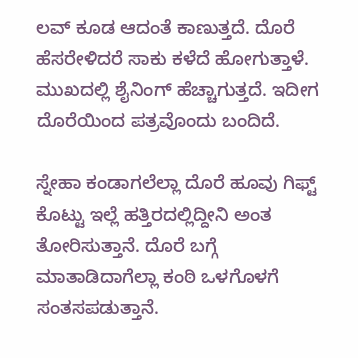ಲವ್ ಕೂಡ ಆದಂತೆ ಕಾಣುತ್ತದೆ. ದೊರೆ ಹೆಸರೇಳಿದರೆ ಸಾಕು ಕಳೆದೆ ಹೋಗುತ್ತಾಳೆ. ಮುಖದಲ್ಲಿ ಶೈನಿಂಗ್ ಹೆಚ್ಚಾಗುತ್ತದೆ. ಇದೀಗ ದೊರೆಯಿಂದ ಪತ್ರವೊಂದು ಬಂದಿದೆ.

ಸ್ನೇಹಾ ಕಂಡಾಗಲೆಲ್ಲಾ ದೊರೆ ಹೂವು ಗಿಫ್ಟ್ ಕೊಟ್ಟು ಇಲ್ಲೆ ಹತ್ತಿರದಲ್ಲಿದ್ದೀನಿ ಅಂತ ತೋರಿಸುತ್ತಾನೆ. ದೊರೆ ಬಗ್ಗೆ ಮಾತಾಡಿದಾಗೆಲ್ಲಾ ಕಂಠಿ ಒಳಗೊಳಗೆ ಸಂತಸಪಡುತ್ತಾನೆ.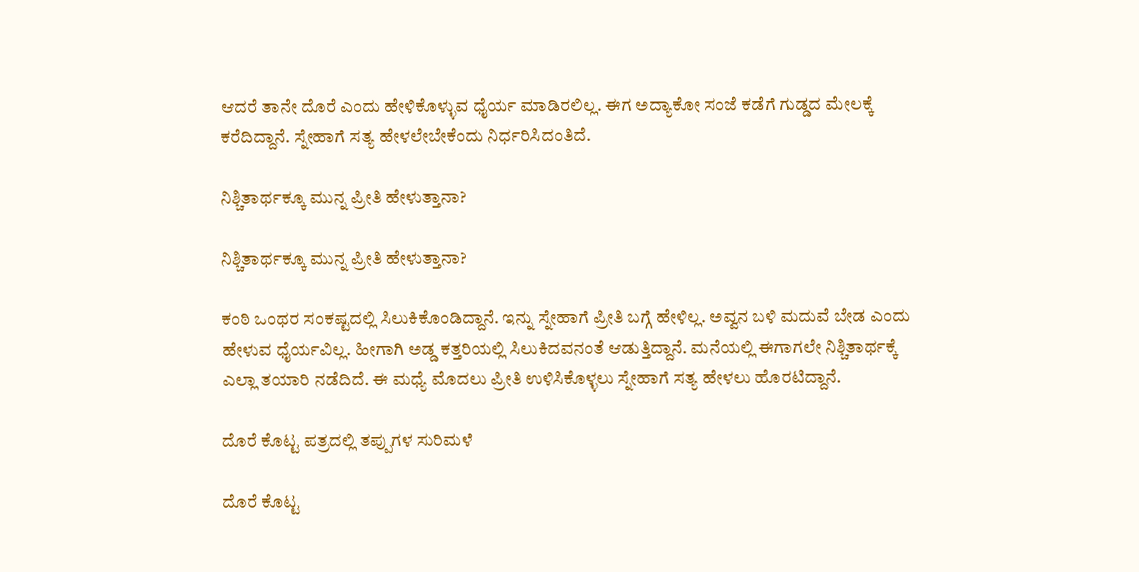ಆದರೆ ತಾನೇ ದೊರೆ ಎಂದು ಹೇಳಿಕೊಳ್ಳುವ ಧೈರ್ಯ ಮಾಡಿರಲಿಲ್ಲ. ಈಗ ಅದ್ಯಾಕೋ ಸಂಜೆ ಕಡೆಗೆ ಗುಡ್ಡದ ಮೇಲಕ್ಕೆ‌ ಕರೆದಿದ್ದಾನೆ. ಸ್ನೇಹಾಗೆ ಸತ್ಯ ಹೇಳಲೇಬೇಕೆಂದು ನಿರ್ಧರಿಸಿದಂತಿದೆ.

ನಿಶ್ಚಿತಾರ್ಥಕ್ಕೂ ಮುನ್ನ ಪ್ರೀತಿ ಹೇಳುತ್ತಾನಾ?

ನಿಶ್ಚಿತಾರ್ಥಕ್ಕೂ ಮುನ್ನ ಪ್ರೀತಿ ಹೇಳುತ್ತಾನಾ?

ಕಂಠಿ ಒಂಥರ ಸಂಕಷ್ಟದಲ್ಲಿ ಸಿಲುಕಿಕೊಂಡಿದ್ದಾನೆ. ಇನ್ನು ಸ್ನೇಹಾಗೆ ಪ್ರೀತಿ ಬಗ್ಗೆ ಹೇಳಿಲ್ಲ. ಅವ್ವನ ಬಳಿ ಮದುವೆ ಬೇಡ ಎಂದು ಹೇಳುವ ಧೈರ್ಯವಿಲ್ಲ. ಹೀಗಾಗಿ ಅಡ್ಡ ಕತ್ತರಿಯಲ್ಲಿ ಸಿಲುಕಿದವನಂತೆ ಆಡುತ್ತಿದ್ದಾನೆ. ಮನೆಯಲ್ಲಿ ಈಗಾಗಲೇ ನಿಶ್ಚಿತಾರ್ಥಕ್ಕೆ ಎಲ್ಲಾ ತಯಾರಿ ನಡೆದಿದೆ. ಈ ಮಧ್ಯೆ ಮೊದಲು ಪ್ರೀತಿ ಉಳಿಸಿಕೊಳ್ಳಲು ಸ್ನೇಹಾಗೆ ಸತ್ಯ ಹೇಳಲು ಹೊರಟಿದ್ದಾನೆ.

ದೊರೆ ಕೊಟ್ಟ ಪತ್ರದಲ್ಲಿ ತಪ್ಪುಗಳ ಸುರಿಮಳೆ

ದೊರೆ ಕೊಟ್ಟ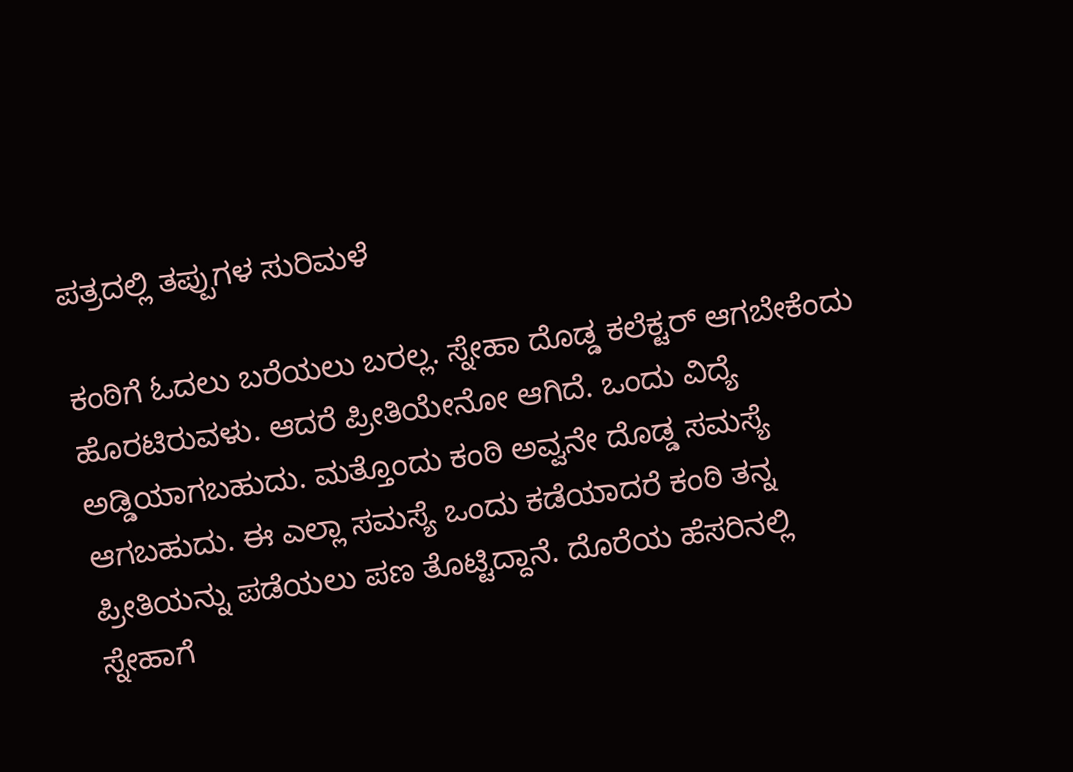ಪತ್ರದಲ್ಲಿ ತಪ್ಪುಗಳ ಸುರಿಮಳೆ

ಕಂಠಿಗೆ ಓದಲು ಬರೆಯಲು ಬರಲ್ಲ. ಸ್ನೇಹಾ ದೊಡ್ಡ ಕಲೆಕ್ಟರ್ ಆಗಬೇಕೆಂದು ಹೊರಟಿರುವಳು. ಆದರೆ ಪ್ರೀತಿಯೇನೋ ಆಗಿದೆ. ಒಂದು ವಿದ್ಯೆ ಅಡ್ಡಿಯಾಗಬಹುದು. ಮತ್ತೊಂದು ಕಂಠಿ ಅವ್ವನೇ ದೊಡ್ಡ ಸಮಸ್ಯೆ ಆಗಬಹುದು. ಈ ಎಲ್ಲಾ ಸಮಸ್ಯೆ ಒಂದು ಕಡೆಯಾದರೆ ಕಂಠಿ ತನ್ನ ಪ್ರೀತಿಯನ್ನು ಪಡೆಯಲು ಪಣ ತೊಟ್ಟಿದ್ದಾನೆ. ದೊರೆಯ ಹೆಸರಿನಲ್ಲಿ ಸ್ನೇಹಾಗೆ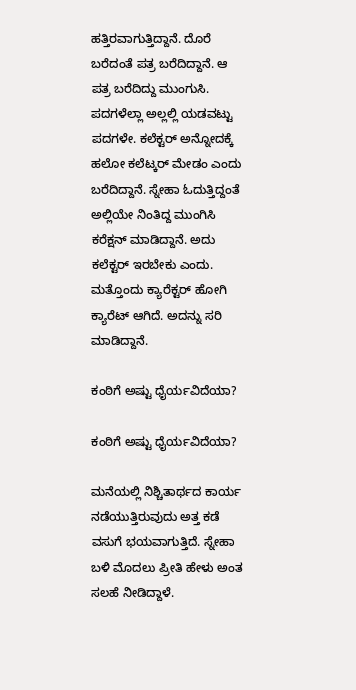ಹತ್ತಿರವಾಗುತ್ತಿದ್ದಾನೆ. ದೊರೆ ಬರೆದಂತೆ ಪತ್ರ ಬರೆದಿದ್ದಾನೆ. ಆ ಪತ್ರ ಬರೆದಿದ್ದು ಮುಂಗುಸಿ. ಪದಗಳೆಲ್ಲಾ ಅಲ್ಲಲ್ಲಿ ಯಡವಟ್ಟು ಪದಗಳೇ. ಕಲೆಕ್ಟರ್ ಅನ್ನೋದಕ್ಕೆ ಹಲೋ ಕಲೆಟ್ಕರ್ ಮೇಡಂ ಎಂದು ಬರೆದಿದ್ದಾನೆ. ಸ್ನೇಹಾ ಓದುತ್ತಿದ್ದಂತೆ ಅಲ್ಲಿಯೇ ನಿಂತಿದ್ದ ಮುಂಗಿಸಿ ಕರೆಕ್ಷನ್ ಮಾಡಿದ್ದಾನೆ. ಅದು ಕಲೆಕ್ಟರ್ ಇರಬೇಕು ಎಂದು. ಮತ್ತೊಂದು ಕ್ಯಾರೆಕ್ಟರ್ ಹೋಗಿ ಕ್ಯಾರೆಟ್ ಆಗಿದೆ. ಅದನ್ನು ಸರಿ ಮಾಡಿದ್ದಾನೆ.

ಕಂಠಿಗೆ ಅಷ್ಟು ಧೈರ್ಯವಿದೆಯಾ?

ಕಂಠಿಗೆ ಅಷ್ಟು ಧೈರ್ಯವಿದೆಯಾ?

ಮನೆಯಲ್ಲಿ ನಿಶ್ಚಿತಾರ್ಥದ ಕಾರ್ಯ ನಡೆಯುತ್ತಿರುವುದು ಅತ್ತ ಕಡೆ ವಸುಗೆ ಭಯವಾಗುತ್ತಿದೆ. ಸ್ನೇಹಾ ಬಳಿ ಮೊದಲು ಪ್ರೀತಿ ಹೇಳು ಅಂತ ಸಲಹೆ ನೀಡಿದ್ದಾಳೆ.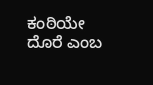ಕಂಠಿಯೇ ದೊರೆ ಎಂಬ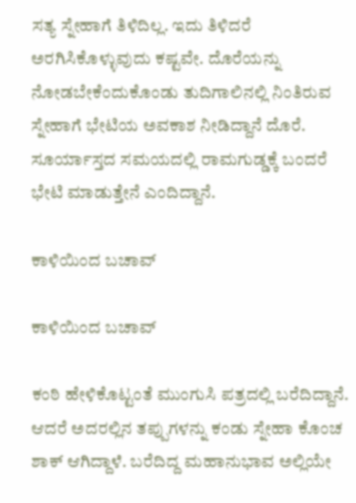ಸತ್ಯ ಸ್ನೇಹಾಗೆ ತಿಳಿದಿಲ್ಲ. ಇದು ತಿಳಿದರೆ ಅರಗಿಸಿಕೊಳ್ಳುವುದು ಕಷ್ಟವೇ. ದೊರೆಯನ್ನು ನೋಡಬೇಕೆಂದುಕೊಂಡು ತುದಿಗಾಲಿನಲ್ಲಿ ನಿಂತಿರುವ ಸ್ನೇಹಾಗೆ ಭೇಟಿಯ ಅವಕಾಶ ನೀಡಿದ್ದಾನೆ ದೊರೆ. ಸೂರ್ಯಾಸ್ತದ ಸಮಯದಲ್ಲಿ ರಾಮಗುಡ್ಡಕ್ಕೆ ಬಂದರೆ ಭೇಟಿ ಮಾಡುತ್ತೇನೆ ಎಂದಿದ್ದಾನೆ.

ಕಾಳಿಯಿಂದ ಬಚಾವ್

ಕಾಳಿಯಿಂದ ಬಚಾವ್

ಕಂಠಿ ಹೇಳಿಕೊಟ್ಟಂತೆ ಮುಂಗುಸಿ ಪತ್ರದಲ್ಲಿ ಬರೆದಿದ್ದಾನೆ. ಆದರೆ ಅದರಲ್ಲಿನ ತಪ್ಪುಗಳನ್ನು ಕಂಡು ಸ್ನೇಹಾ ಕೊಂಚ ಶಾಕ್ ಆಗಿದ್ದಾಳೆ. ಬರೆದಿದ್ದ ಮಹಾನುಭಾವ ಅಲ್ಲಿಯೇ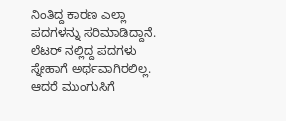ನಿಂತಿದ್ದ ಕಾರಣ ಎಲ್ಲಾ ಪದಗಳನ್ನು ಸರಿ‌ಮಾಡಿದ್ದಾನೆ. ಲೆಟರ್ ನಲ್ಲಿದ್ದ ಪದಗಳು ಸ್ನೇಹಾಗೆ ಅರ್ಥವಾಗಿರಲಿಲ್ಲ. ಆದರೆ ಮುಂಗುಸಿಗೆ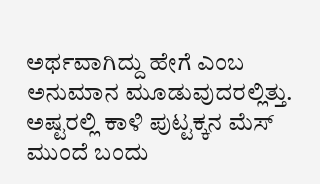ಅರ್ಥವಾಗಿದ್ದು ಹೇಗೆ ಎಂಬ ಅನುಮಾನ ಮೂಡುವುದರಲ್ಲಿತ್ತು. ಅಷ್ಟರಲ್ಲಿ ಕಾಳಿ ಪುಟ್ಟಕ್ಕನ ಮೆಸ್ ಮುಂದೆ ಬಂದು‌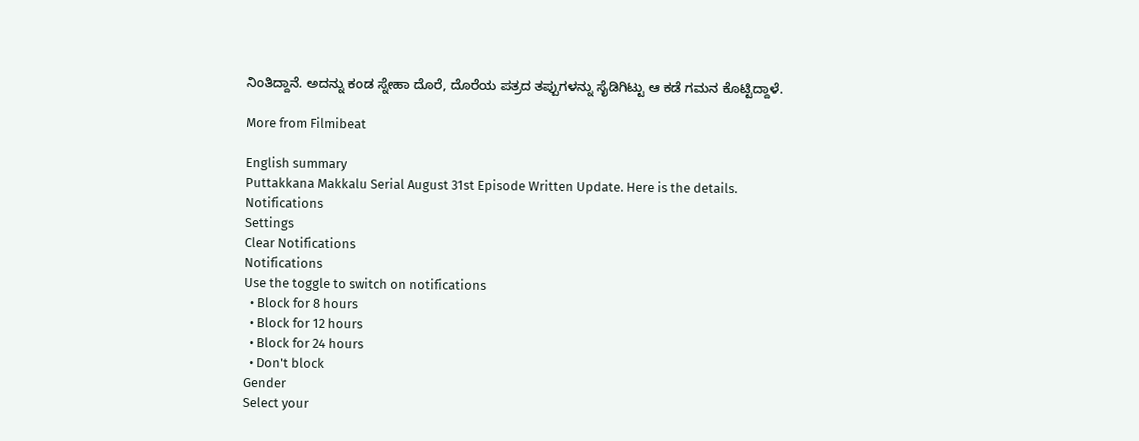ನಿಂತಿದ್ದಾನೆ. ಅದನ್ನು ಕಂಡ ಸ್ನೇಹಾ ದೊರೆ, ದೊರೆಯ ಪತ್ರದ ತಪ್ಪುಗಳನ್ನು ಸೈಡಿಗಿಟ್ಟು ಆ ಕಡೆ ಗಮನ ಕೊಟ್ಟಿದ್ದಾಳೆ.

More from Filmibeat

English summary
Puttakkana Makkalu Serial August 31st Episode Written Update. Here is the details.
Notifications
Settings
Clear Notifications
Notifications
Use the toggle to switch on notifications
  • Block for 8 hours
  • Block for 12 hours
  • Block for 24 hours
  • Don't block
Gender
Select your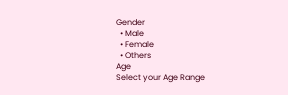Gender
  • Male
  • Female
  • Others
Age
Select your Age Range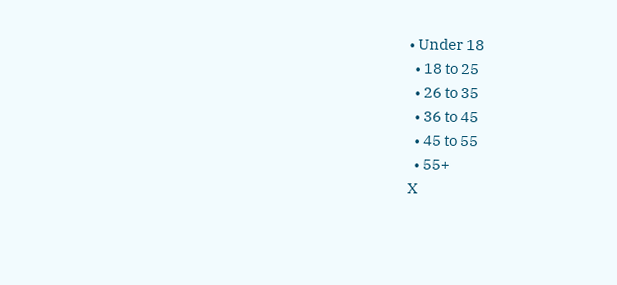• Under 18
  • 18 to 25
  • 26 to 35
  • 36 to 45
  • 45 to 55
  • 55+
X